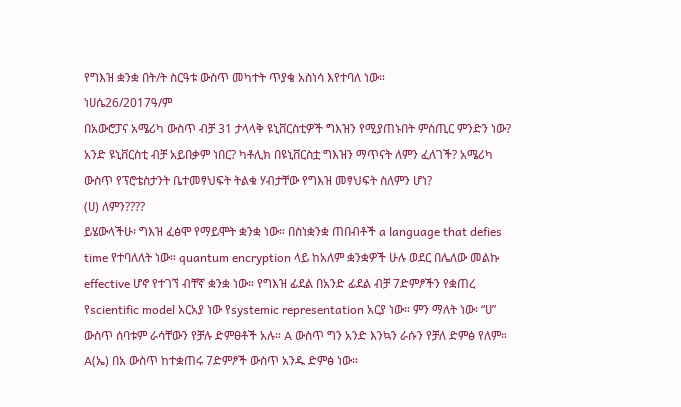የግእዝ ቋንቋ በት/ት ስርዓቱ ውስጥ መካተት ጥያቄ አስነሳ እየተባለ ነው።
ነሀሴ26/2017ዓ/ም
በአውሮፓና አሜሪካ ውስጥ ብቻ 31 ታላላቅ ዩኒቨርስቲዎች ግእዝን የሚያጠኑበት ምስጢር ምንድን ነው? አንድ ዩኒቨርስቲ ብቻ አይበቃም ነበር? ካቶሊክ በዩኒቨርስቷ ግእዝን ማጥናት ለምን ፈለገች? አሜሪካ ውስጥ የፕሮቴስታንት ቤተመፃህፍት ትልቁ ሃብታቸው የግእዝ መፃህፍት ስለምን ሆነ?
(ሀ) ለምን????
ይሄውላችሁ፡ ግእዝ ፈፅሞ የማይሞት ቋንቋ ነው። በስነቋንቋ ጠበብቶች a language that defies time የተባለለት ነው። quantum encryption ላይ ከአለም ቋንቋዎች ሁሉ ወደር በሌለው መልኩ effective ሆኖ የተገኘ ብቸኛ ቋንቋ ነው። የግእዝ ፊደል በአንድ ፊደል ብቻ 7ድምፆችን የቋጠረ የscientific model አርአያ ነው የsystemic representation አርያ ነው። ምን ማለት ነው፡ “ሀ” ውስጥ ሰባቱም ራሳቸውን የቻሉ ድምፀቶች አሉ። A ውስጥ ግን አንድ እንኳን ራሱን የቻለ ድምፅ የለም። A(ኤ) በአ ውስጥ ከተቋጠሩ 7ድምፆች ውስጥ አንዱ ድምፅ ነው።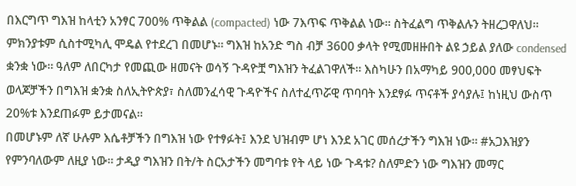በእርግጥ ግእዝ ከላቲን አንፃር 700% ጥቅልል (compacted) ነው 7እጥፍ ጥቅልል ነው። ስትፈልግ ጥቅልሉን ትዘረጋዋለህ። ምክንያቱም ሲስተሚካሊ ሞዴል የተደረገ በመሆኑ። ግእዝ ከአንድ ግስ ብቻ 3600 ቃላት የሚመዘዙበት ልዩ ኃይል ያለው condensed ቋንቋ ነው። ዓለም ለበርካታ የመጪው ዘመናት ወሳኝ ጉዳዮቿ ግእዝን ትፈልገዋለች። እስካሁን በአማካይ 900,000 መፃህፍት ወላጆቻችን በግእዝ ቋንቋ ስለኢትዮጵያ፣ ስለመንፈሳዊ ጉዳዮችና ስለተፈጥሯዊ ጥባባት እንደፃፉ ጥናቶች ያሳያሉ፤ ከነዚህ ውስጥ 20%ቱ እንደጠፉም ይታመናል።
በመሆኑም ለኛ ሁሉም እሴቶቻችን በግእዝ ነው የተፃፉት፤ እንደ ህዝብም ሆነ እንደ አገር መሰረታችን ግእዝ ነው። #አጋእዝያን የምንባለውም ለዚያ ነው። ታዲያ ግእዝን በት/ት ስርአታችን መግባቱ የት ላይ ነው ጉዳቱ? ስለምድን ነው ግእዝን መማር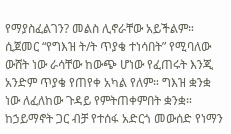የማያስፈልገን? መልስ ሊኖራቸው አይችልም።
ሲጀመር “የግእዝ ት/ት ጥያቄ ተነሳበት” የሚባለው ውሸት ነው ራሳቸው ከውጭ ሆነው የፈጠሩት እንጂ አንድም ጥያቄ የጠየቀ አካል የለም። ግእዝ ቋንቋ ነው ለፈለከው ጉዳይ የምትጠቀምበት ቋንቋ። ከኃይማኖት ጋር ብቻ የተሰፋ አድርጎ መውሰድ የነማን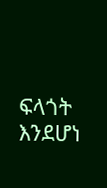ፍላጎት እንደሆነ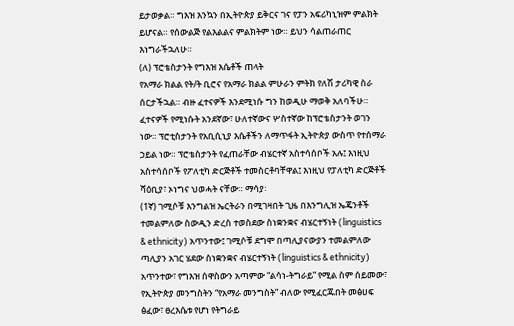ይታወቃል። ግእዝ እንኳን በኢትዮጵያ ይቅርና ገና የፓን አፍሪካኒዝም ምልክት ይሆናል። የሰውልጅ የልእልልና ምልክትም ነው። ይህን ሳልጠራጠር እነግራችኋለሁ።
(ለ) ፕሮቴስታንት የግእዝ እሴቶች ጠላት
የአማራ ክልል የት/ት ቢሮና የአማራ ክልል ምሁራን ምትክ የለሽ ታሪካዊ ስራ ሰርታችኋል። ብዙ ፈተናዎች እንደሚነሱ ግን ከወዲሁ ማወቅ አለባችሁ። ፈተናዎች የሚነሱት አንደኛው፣ ሁለተኛውና ሦስተኛው ከፕሮቴስታንት ወገን ነው። ፕሮቲስታንት የአቢሲኒያ እሴቶችን ለማጥፋት ኢትዮጵያ ውስጥ የተሰማራ ኃይል ነው። ፕሮቴስታንት የፈጠራቸው ብሄርተኛ አስተሳሰቦች አሉ፤ እነዚህ አስተሳሰቦች የፖለቲካ ድርጅቶች ተመስርቶባቸዋል፤ እነዚህ የፓለቲካ ድርጅቶች ሻዕቢያ፣ ኦነግና ህወሓት ናቸው። ማሳያ፡
(1ኛ) ገሚሶቹ እንግልዝ ኤርትራን በሚገዛበት ጊዜ በእንግሊዝ ኤጄንቶች ተመልምለው ስውዲን ድረስ ተወስደው ስነቋንቋና ብሄርተኝነት (linguistics & ethnicity) አጥንተው፤ ገሚሶቹ ደግሞ በጣሊያናውያን ተመልምለው ጣሊያን አገር ሄደው ስነቋንቋና ብሄርተኝነት (linguistics & ethnicity) አጥንተው፣ የግእዝ ሰዋስውን አጣምው “ልሳነ-ትግራይ” የሚል ስም ሰይመው፣ የኢትዮጵያ መንግስትን “የአማራ መንግስት” ብለው የሚፈርጁበት መፅሀፍ ፅፈው፣ ፀረእሴቱ የሆነ የትግራይ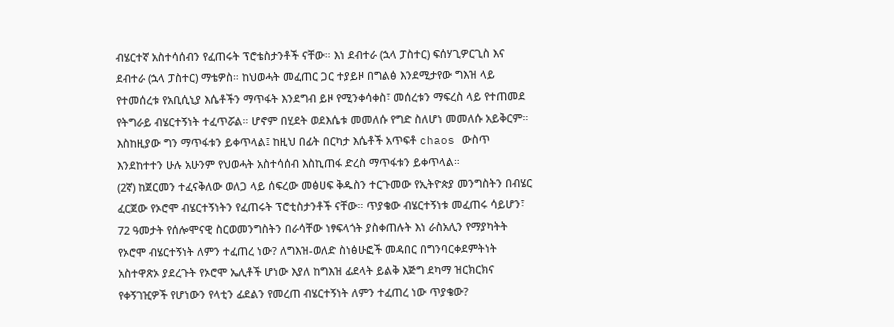ብሄርተኛ አስተሳሰብን የፈጠሩት ፕሮቴስታንቶች ናቸው። እነ ደብተራ (ኋላ ፓስተር) ፍሰሃጊዎርጊስ እና ደብተራ (ኋላ ፓስተር) ማቴዎስ። ከህወሓት መፈጠር ጋር ተያይዞ በግልፅ እንደሚታየው ግእዝ ላይ የተመሰረቱ የአቢሲኒያ እሴቶችን ማጥፋት እንደግብ ይዞ የሚንቀሳቀስ፣ መሰረቱን ማፍረስ ላይ የተጠመደ የትግራይ ብሄርተኝነት ተፈጥሯል። ሆኖም በሂደት ወደእሴቱ መመለሱ የግድ ስለሆነ መመለሱ አይቅርም። እስከዚያው ግን ማጥፋቱን ይቀጥላል፤ ከዚህ በፊት በርካታ እሴቶች አጥፍቶ chaos ውስጥ እንደከተተን ሁሉ አሁንም የህወሓት አስተሳሰብ እስኪጠፋ ድረስ ማጥፋቱን ይቀጥላል።
(2ኛ) ከጀርመን ተፈናቅለው ወለጋ ላይ ሰፍረው መፅሀፍ ቅዱስን ተርጉመው የኢትዮጵያ መንግስትን በብሄር ፈርጀው የኦሮሞ ብሄርተኝነትን የፈጠሩት ፕሮቲስታንቶች ናቸው። ጥያቄው ብሄርተኝነቱ መፈጠሩ ሳይሆን፣ 72 ዓመታት የሰሎሞናዊ ስርወመንግስትን በራሳቸው ነፃፍላጎት ያስቀጠሉት እነ ራስአሊን የማያካትት የኦሮሞ ብሄርተኝነት ለምን ተፈጠረ ነው? ለግእዝ-ወለድ ስነፅሁፎች መዳበር በግንባርቀደምትነት አስተዋጽኦ ያደረጉት የኦሮሞ ኤሊቶች ሆነው እያለ ከግእዝ ፊደላት ይልቅ እጅግ ደካማ ዝርክርክና የቀኝገዢዎች የሆነውን የላቲን ፊደልን የመረጠ ብሄርተኝነት ለምን ተፈጠረ ነው ጥያቄው?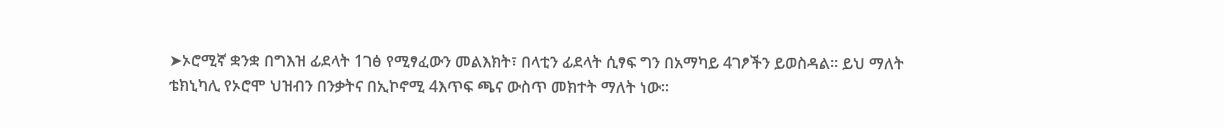➤ኦሮሚኛ ቋንቋ በግእዝ ፊደላት 1ገፅ የሚፃፈውን መልእክት፣ በላቲን ፊደላት ሲፃፍ ግን በአማካይ 4ገፆችን ይወስዳል። ይህ ማለት ቴክኒካሊ የኦሮሞ ህዝብን በንቃትና በኢኮኖሚ 4እጥፍ ጫና ውስጥ መክተት ማለት ነው።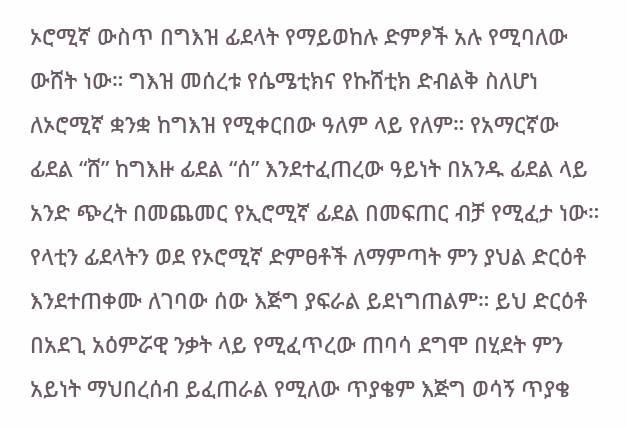ኦሮሚኛ ውስጥ በግእዝ ፊደላት የማይወከሉ ድምፆች አሉ የሚባለው ውሸት ነው። ግእዝ መሰረቱ የሴሜቲክና የኩሸቲክ ድብልቅ ስለሆነ ለኦሮሚኛ ቋንቋ ከግእዝ የሚቀርበው ዓለም ላይ የለም። የአማርኛው ፊደል “ሸ” ከግእዙ ፊደል “ሰ” እንደተፈጠረው ዓይነት በአንዱ ፊደል ላይ አንድ ጭረት በመጨመር የኢሮሚኛ ፊደል በመፍጠር ብቻ የሚፈታ ነው። የላቲን ፊደላትን ወደ የኦሮሚኛ ድምፀቶች ለማምጣት ምን ያህል ድርዕቶ እንደተጠቀሙ ለገባው ሰው እጅግ ያፍራል ይደነግጠልም። ይህ ድርዕቶ በአደጊ አዕምሯዊ ንቃት ላይ የሚፈጥረው ጠባሳ ደግሞ በሂደት ምን አይነት ማህበረሰብ ይፈጠራል የሚለው ጥያቄም እጅግ ወሳኝ ጥያቄ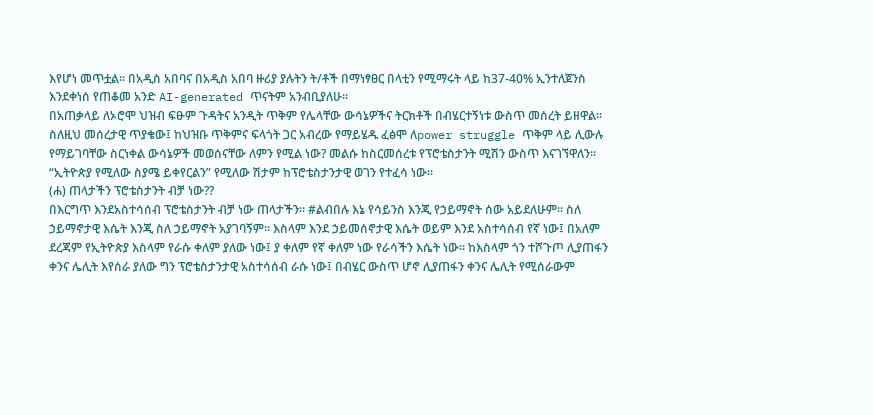እየሆነ መጥቷል። በአዲስ አበባና በአዲስ አበባ ዙሪያ ያሉትን ት/ቶች በማነፃፀር በላቲን የሚማሩት ላይ ከ37-40% ኢንተለጀንስ እንደቀነሰ የጠቆመ አንድ AI-generated ጥናትም አንብቢያለሁ።
በአጠቃላይ ለኦሮሞ ህዝብ ፍፁም ጉዳትና አንዲት ጥቅም የሌላቸው ውሳኔዎችና ትርክቶች በብሄርተኝነቱ ውስጥ መሰረት ይዘዋል። ስለዚህ መሰረታዊ ጥያቄው፤ ከህዝቡ ጥቅምና ፍላጎት ጋር አብረው የማይሄዱ ፈፅሞ ለpower struggle ጥቅም ላይ ሊውሉ የማይገባቸው ስርነቀል ውሳኔዎች መወሰናቸው ለምን የሚል ነው? መልሱ ከስርመሰረቱ የፕሮቴስታንት ሚሽን ውስጥ እናገኘዋለን። “ኢትዮጵያ የሚለው ስያሜ ይቀየርልን” የሚለው ሽታም ከፕሮቴስታንታዊ ወገን የተፈሳ ነው።
(ሐ) ጠላታችን ፕሮቴስታንት ብቻ ነው??
በእርግጥ እንደአስተሳሰብ ፕሮቴስታንት ብቻ ነው ጠላታችን። #ልብበሉ እኔ የሳይንስ እንጂ የኃይማኖት ሰው አይደለሁም። ስለ ኃይማኖታዊ እሴት እንጂ ስለ ኃይማኖት አያገባኝም። እስላም እንደ ኃይመሰኖታዊ እሴት ወይም እንደ አስተሳሰብ የኛ ነው፤ በአለም ደረጃም የኢትዮጵያ እስላም የራሱ ቀለም ያለው ነው፤ ያ ቀለም የኛ ቀለም ነው የራሳችን እሴት ነው። ከእስላም ጎን ተሾጉጦ ሊያጠፋን ቀንና ሌሊት እየሰራ ያለው ግን ፕሮቴስታንታዊ አስተሳሰብ ራሱ ነው፤ በብሄር ውስጥ ሆኖ ሊያጠፋን ቀንና ሌሊት የሚሰራውም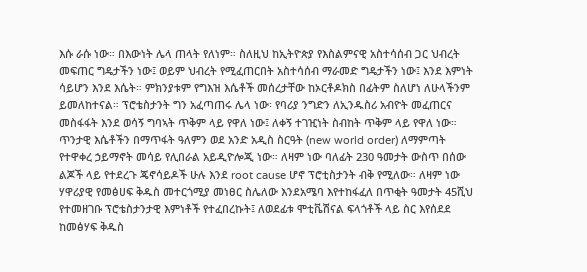እሱ ራሱ ነው። በእውነት ሌላ ጠላት የለነም። ስለዚህ ከኢትዮጵያ የእስልምናዊ አስተሳሰብ ጋር ህብረት መፍጠር ግዴታችን ነው፤ ወይም ህብረት የሚፈጠርበት አስተሳሰብ ማራመድ ግዴታችን ነው፤ እንደ እምነት ሳይሆን እንደ እሴት። ምክንያቱም የግእዝ እሴቶች መሰረታቸው ከኦርቶዶክስ በፊትም ስለሆነ ለሁላችንም ይመለከተናል። ፕሮቴስታንት ግን አፈጣጠሩ ሌላ ነው፡ የባሪያ ንግድን ለኢንዱስሪ አብዮት መፈጠርና መስፋፋት እንደ ወሳኝ ግባኣት ጥቅም ላይ የዋለ ነው፤ ለቀኝ ተገዢነት ስብከት ጥቅም ላይ የዋለ ነው። ጥንታዊ እሴቶችን በማጥፋት ዓለምን ወደ አንድ አዲስ ስርዓት (new world order) ለማምጣት የተዋቀረ ኃይማኖት መሳይ የሊበራል አይዲዮሎጂ ነው። ለዛም ነው ባለፊት 230 ዓመታት ውስጥ በሰው ልጆች ላይ የተደረጉ ጄኖሳይዶች ሁሉ እንደ root cause ሆኖ ፕሮቲስታንት ብቅ የሚለው። ለዛም ነው ሃዋሪያዊ የመፅሀፍ ቅዱስ መተርጎሚያ መነፀር ስሌለው እንደአሜባ እየተከፋፈለ በጥቂት ዓመታት 45ሺህ የተመዘገቡ ፕሮቴስታንታዊ እምነቶች የተፈበረኩት፤ ለወደፊቱ ሞቲቬሽናል ፍላጎቶች ላይ ስር እየሰደደ ከመፅሃፍ ቅዱስ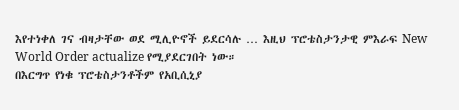እየተነቀለ ገና ብዛታቸው ወደ ሚሊዮኖች ይደርሳሉ … እዚህ ፕሮቴስታንታዊ ምእራፍ New World Order actualize የሚያደርገበት ነው።
በእርግጥ የነቁ ፕሮቴስታንቶችም የአቢሲኒያ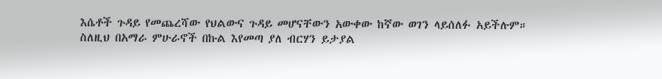እሴቶች ጉዳይ የመጨረሻው የህልውና ጉዳይ መሆናቸውን አውቀው ከኛው ወገን ላይሰለፉ አይችሉም።
ስለዚህ በአማራ ምሁራኖች በኩል እየመጣ ያለ ብርሃን ይታያል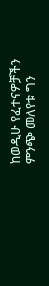ከወዲሁ የፈተናዎቻችን ምንጭ መለየቱ ግን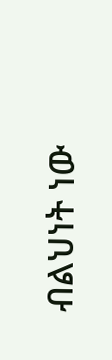ብልህነት ነው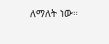ለማለት ነው።